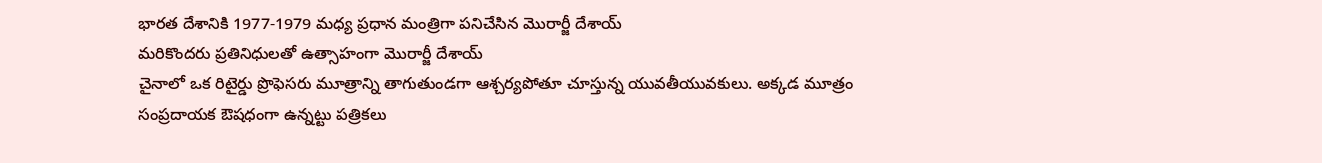భారత దేశానికి 1977-1979 మధ్య ప్రధాన మంత్రిగా పనిచేసిన మొరార్జీ దేశాయ్
మరికొందరు ప్రతినిధులతో ఉత్సాహంగా మొరార్జీ దేశాయ్
చైనాలో ఒక రిటైర్డు ప్రొఫెసరు మూత్రాన్ని తాగుతుండగా ఆశ్చర్యపోతూ చూస్తున్న యువతీయువకులు. అక్కడ మూత్రం సంప్రదాయక ఔషధంగా ఉన్నట్టు పత్రికలు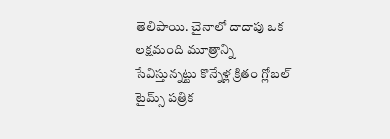తెలిపాయి. చైనాలో దాదాపు ఒక లక్షమంది మూత్రాన్ని సేవిస్తున్నట్టు కొన్నేళ్ల క్రితం గ్లోబల్ టైమ్స్ పత్రిక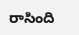రాసింది